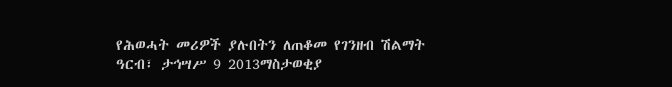የሕወሓት መሪዎች ያሉበትን ለጠቆመ የገንዘብ ሽልማት
ዓርብ፣ ታኅሣሥ 9 2013ማስታወቂያ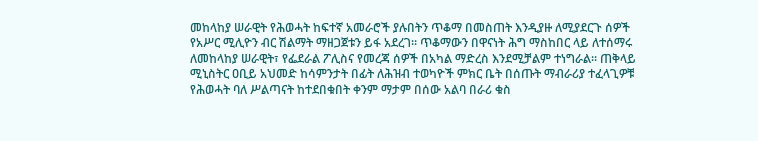መከላከያ ሠራዊት የሕወሓት ከፍተኛ አመራሮች ያሉበትን ጥቆማ በመስጠት እንዲያዙ ለሚያደርጉ ሰዎች የአሥር ሚሊዮን ብር ሽልማት ማዘጋጀቱን ይፋ አደረገ። ጥቆማውን በዋናነት ሕግ ማስከበር ላይ ለተሰማሩ ለመከላከያ ሠራዊት፣ የፌደራል ፖሊስና የመረጃ ሰዎች በአካል ማድረስ እንደሚቻልም ተነግራል። ጠቅላይ ሚኒስትር ዐቢይ አህመድ ከሳምንታት በፊት ለሕዝብ ተወካዮች ምክር ቤት በሰጡት ማብራሪያ ተፈላጊዎቹ የሕወሓት ባለ ሥልጣናት ከተደበቁበት ቀንም ማታም በሰው አልባ በራሪ ቁስ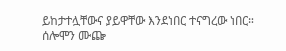ይከታተሏቸውና ያይዋቸው እንደነበር ተናግረው ነበር።
ሰሎሞን ሙጬ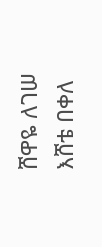ሸዋዬ ለገሠ
እሸቴ በቀለ